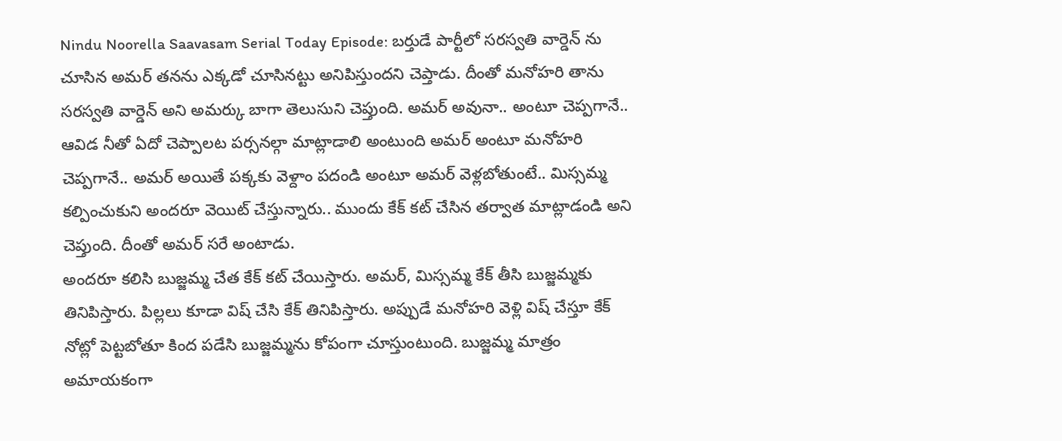Nindu Noorella Saavasam Serial Today Episode: బర్తుడే పార్టీలో సరస్వతి వార్డెన్ ను చూసిన అమర్ తనను ఎక్కడో చూసినట్టు అనిపిస్తుందని చెప్తాడు. దీంతో మనోహరి తాను సరస్వతి వార్డెన్ అని అమర్కు బాగా తెలుసుని చెప్తుంది. అమర్ అవునా.. అంటూ చెప్పగానే.. ఆవిడ నీతో ఏదో చెప్పాలట పర్సనల్గా మాట్లాడాలి అంటుంది అమర్ అంటూ మనోహరి చెప్పగానే.. అమర్ అయితే పక్కకు వెళ్దాం పదండి అంటూ అమర్ వెళ్లబోతుంటే.. మిస్సమ్మ కల్పించుకుని అందరూ వెయిట్ చేస్తున్నారు.. ముందు కేక్ కట్ చేసిన తర్వాత మాట్లాడండి అని చెప్తుంది. దీంతో అమర్ సరే అంటాడు.
అందరూ కలిసి బుజ్జమ్మ చేత కేక్ కట్ చేయిస్తారు. అమర్, మిస్సమ్మ కేక్ తీసి బుజ్జమ్మకు తినిపిస్తారు. పిల్లలు కూడా విష్ చేసి కేక్ తినిపిస్తారు. అప్పుడే మనోహరి వెళ్లి విష్ చేస్తూ కేక్ నోట్లో పెట్టబోతూ కింద పడేసి బుజ్జమ్మను కోపంగా చూస్తుంటుంది. బుజ్జమ్మ మాత్రం అమాయకంగా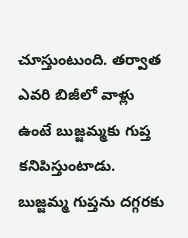చూస్తుంటుంది. తర్వాత ఎవరి బిజీలో వాళ్లు ఉంటే బుజ్జమ్మకు గుప్త కనిపిస్తుంటాడు. బుజ్జమ్మ గుప్తను దగ్గరకు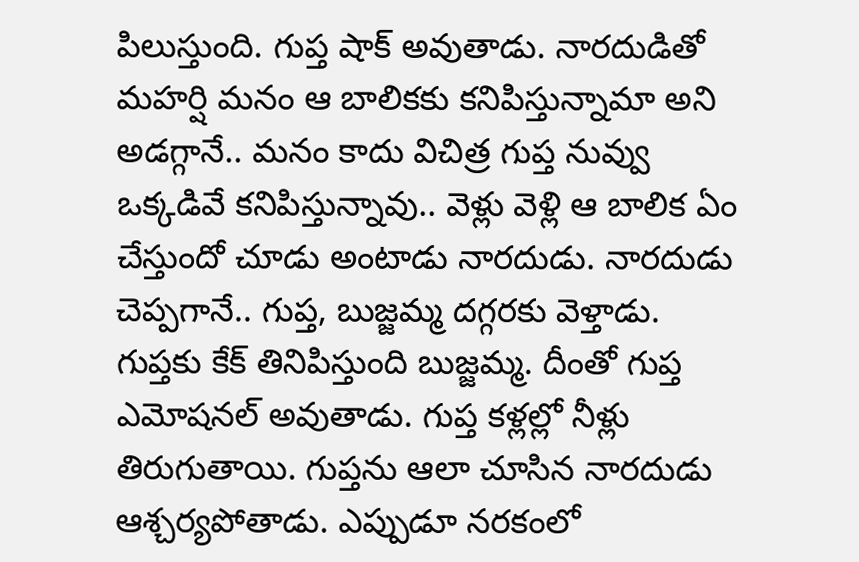పిలుస్తుంది. గుప్త షాక్ అవుతాడు. నారదుడితో మహర్షి మనం ఆ బాలికకు కనిపిస్తున్నామా అని అడగ్గానే.. మనం కాదు విచిత్ర గుప్త నువ్వు ఒక్కడివే కనిపిస్తున్నావు.. వెళ్లు వెళ్లి ఆ బాలిక ఏం చేస్తుందో చూడు అంటాడు నారదుడు. నారదుడు చెప్పగానే.. గుప్త, బుజ్జమ్మ దగ్గరకు వెళ్తాడు. గుప్తకు కేక్ తినిపిస్తుంది బుజ్జమ్మ. దీంతో గుప్త ఎమోషనల్ అవుతాడు. గుప్త కళ్లల్లో నీళ్లు తిరుగుతాయి. గుప్తను ఆలా చూసిన నారదుడు ఆశ్చర్యపోతాడు. ఎప్పుడూ నరకంలో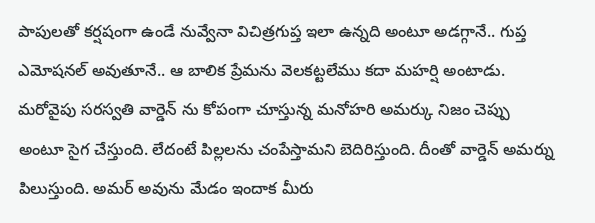పాపులతో కర్షషంగా ఉండే నువ్వేనా విచిత్రగుప్త ఇలా ఉన్నది అంటూ అడగ్గానే.. గుప్త ఎమోషనల్ అవుతూనే.. ఆ బాలిక ప్రేమను వెలకట్టలేము కదా మహర్షి అంటాడు.
మరోవైపు సరస్వతి వార్డెన్ ను కోపంగా చూస్తున్న మనోహరి అమర్కు నిజం చెప్పు అంటూ సైగ చేస్తుంది. లేదంటే పిల్లలను చంపేస్తామని బెదిరిస్తుంది. దీంతో వార్డెన్ అమర్ను పిలుస్తుంది. అమర్ అవును మేడం ఇందాక మీరు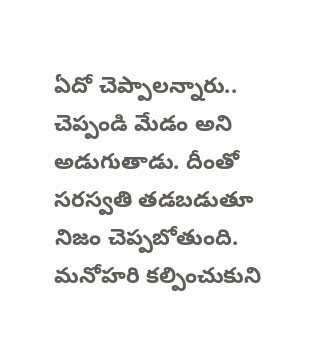ఏదో చెప్పాలన్నారు.. చెప్పండి మేడం అని అడుగుతాడు. దీంతో సరస్వతి తడబడుతూ నిజం చెప్పబోతుంది. మనోహరి కల్పించుకుని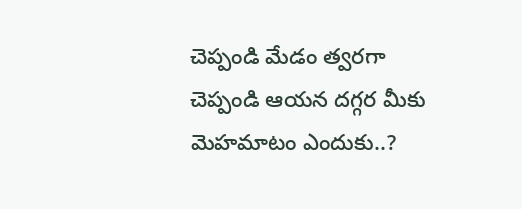చెప్పండి మేడం త్వరగా చెప్పండి ఆయన దగ్గర మీకు మెహమాటం ఎందుకు..?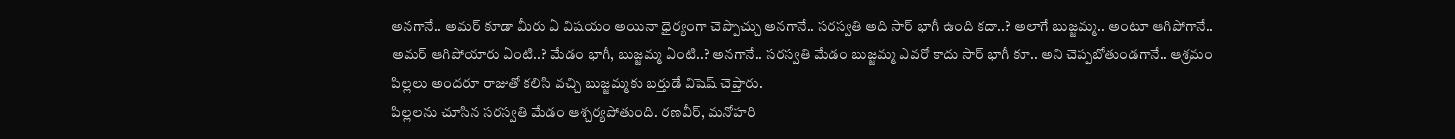అనగానే.. అమర్ కూడా మీరు ఏ విషయం అయినా ధైర్యంగా చెప్పొచ్చు అనగానే.. సరస్వతి అది సార్ భాగీ ఉంది కదా..? అలాగే బుజ్జమ్మ.. అంటూ ఆగిపోగానే.. అమర్ ఆగిపోయారు ఏంటి..? మేడం భాగీ, బుజ్జమ్మ ఏంటి..? అనగానే.. సరస్వతి మేడం బుజ్జమ్మ ఎవరో కాదు సార్ భాగీ కూ.. అని చెప్పబోతుండగానే.. ఆశ్రమం పిల్లలు అందరూ రాజుతో కలిసి వచ్చి బుజ్జమ్మకు బర్తుడే విషెష్ చెప్తారు.
పిల్లలను చూసిన సరస్వతి మేడం ఆశ్చర్యపోతుంది. రణవీర్, మనోహరి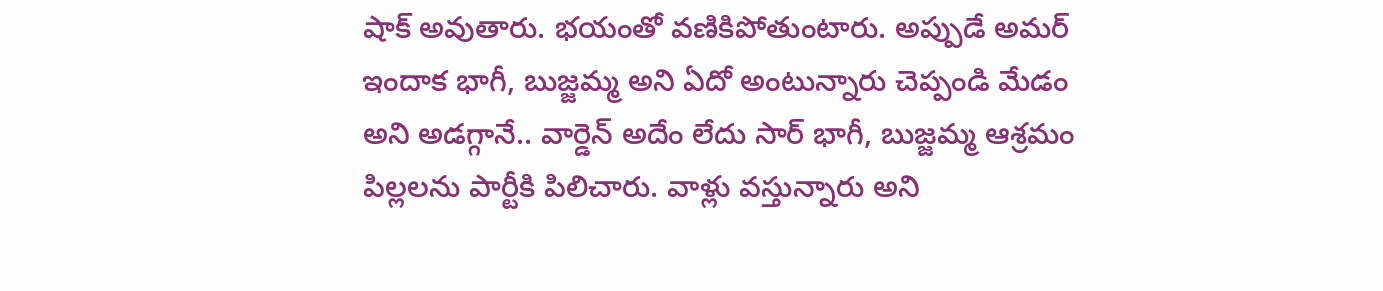షాక్ అవుతారు. భయంతో వణికిపోతుంటారు. అప్పుడే అమర్ ఇందాక భాగీ, బుజ్జమ్మ అని ఏదో అంటున్నారు చెప్పండి మేడం అని అడగ్గానే.. వార్డెన్ అదేం లేదు సార్ భాగీ, బుజ్జమ్మ ఆశ్రమం పిల్లలను పార్టీకి పిలిచారు. వాళ్లు వస్తున్నారు అని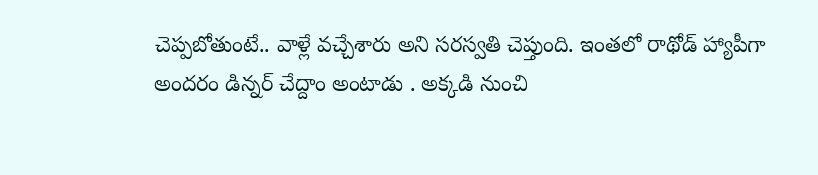చెప్పబోతుంటే.. వాళ్లే వచ్చేశారు అని సరస్వతి చెప్తుంది. ఇంతలో రాథోడ్ హ్యాపీగా అందరం డిన్నర్ చేద్దాం అంటాడు . అక్కడి నుంచి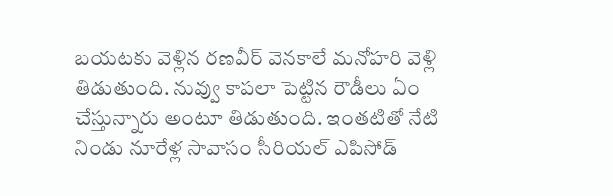బయటకు వెళ్లిన రణవీర్ వెనకాలే మనోహరి వెళ్లి తిడుతుంది. నువ్వు కాపలా పెట్టిన రౌడీలు ఏం చేస్తున్నారు అంటూ తిడుతుంది. ఇంతటితో నేటి నిండు నూరేళ్ల సావాసం సీరియల్ ఎపిసోడ్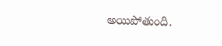అయిపోతుంది.